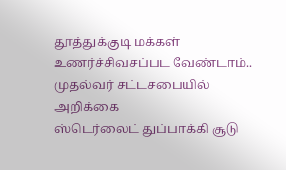தூத்துக்குடி மக்கள் உணர்ச்சிவசப்பட வேண்டாம்.. முதல்வர் சட்டசபையில் அறிக்கை
ஸ்டெர்லைட் துப்பாக்கி சூடு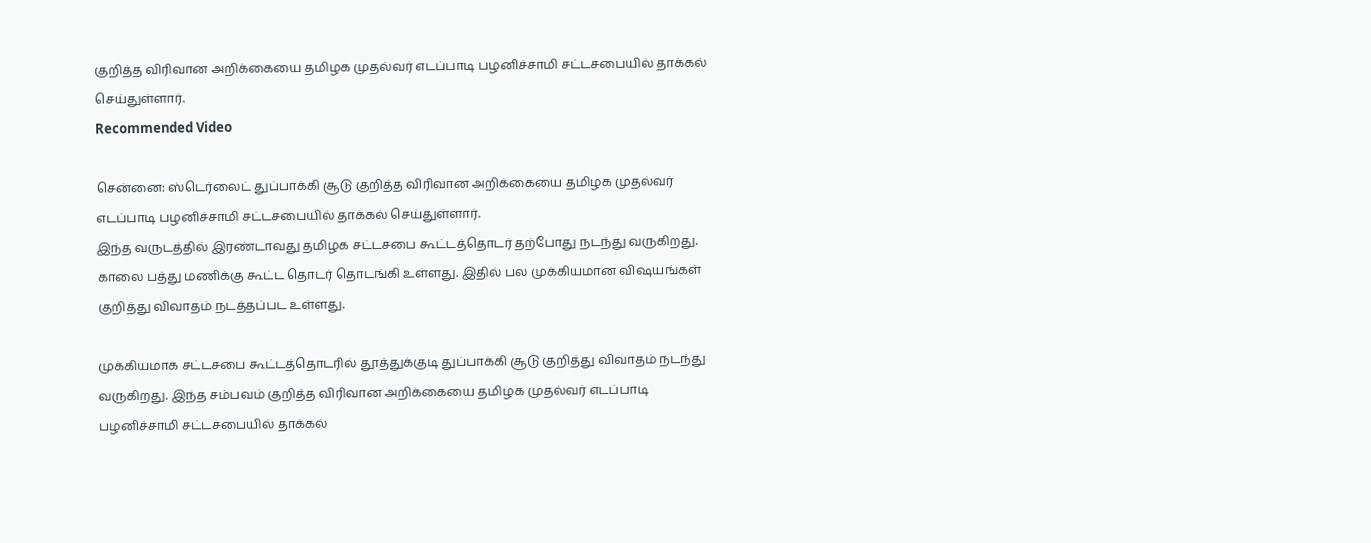குறித்த விரிவான அறிக்கையை தமிழக முதல்வர் எடப்பாடி பழனிச்சாமி சட்டசபையில் தாக்கல் செய்துள்ளார்.
Recommended Video

சென்னை: ஸ்டெர்லைட் துப்பாக்கி சூடு குறித்த விரிவான அறிக்கையை தமிழக முதல்வர் எடப்பாடி பழனிச்சாமி சட்டசபையில் தாக்கல் செய்துள்ளார்.
இந்த வருடத்தில் இரண்டாவது தமிழக சட்டசபை கூட்டத்தொடர் தற்போது நடந்து வருகிறது. காலை பத்து மணிக்கு கூட்ட தொடர் தொடங்கி உள்ளது. இதில் பல முக்கியமான விஷயங்கள் குறித்து விவாதம் நடத்தப்பட உள்ளது.

முக்கியமாக சட்டசபை கூட்டத்தொடரில் தூத்துக்குடி துப்பாக்கி சூடு குறித்து விவாதம் நடந்து வருகிறது. இந்த சம்பவம் குறித்த விரிவான அறிக்கையை தமிழக முதல்வர் எடப்பாடி பழனிச்சாமி சட்டசபையில் தாக்கல்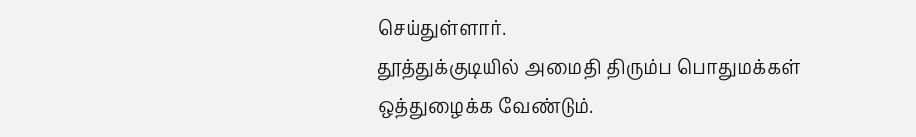செய்துள்ளார்.
தூத்துக்குடியில் அமைதி திரும்ப பொதுமக்கள் ஒத்துழைக்க வேண்டும்.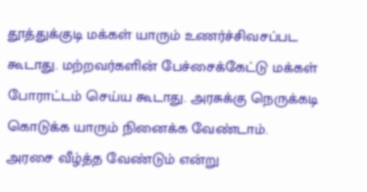தூத்துக்குடி மக்கள் யாரும் உணர்ச்சிவசப்பட கூடாது. மற்றவர்களின் பேச்சைக்கேட்டு மக்கள் போராட்டம் செய்ய கூடாது. அரசுக்கு நெருக்கடி கொடுக்க யாரும் நினைக்க வேண்டாம்.
அரசை வீழ்த்த வேண்டும் என்று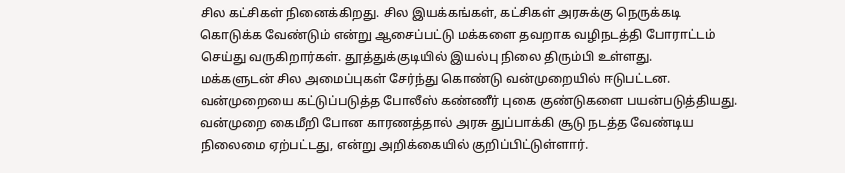சில கட்சிகள் நினைக்கிறது. சில இயக்கங்கள், கட்சிகள் அரசுக்கு நெருக்கடி கொடுக்க வேண்டும் என்று ஆசைப்பட்டு மக்களை தவறாக வழிநடத்தி போராட்டம் செய்து வருகிறார்கள். தூத்துக்குடியில் இயல்பு நிலை திரும்பி உள்ளது.
மக்களுடன் சில அமைப்புகள் சேர்ந்து கொண்டு வன்முறையில் ஈடுபட்டன. வன்முறையை கட்டுப்படுத்த போலீஸ் கண்ணீர் புகை குண்டுகளை பயன்படுத்தியது. வன்முறை கைமீறி போன காரணத்தால் அரசு துப்பாக்கி சூடு நடத்த வேண்டிய நிலைமை ஏற்பட்டது, என்று அறிக்கையில் குறிப்பிட்டுள்ளார்.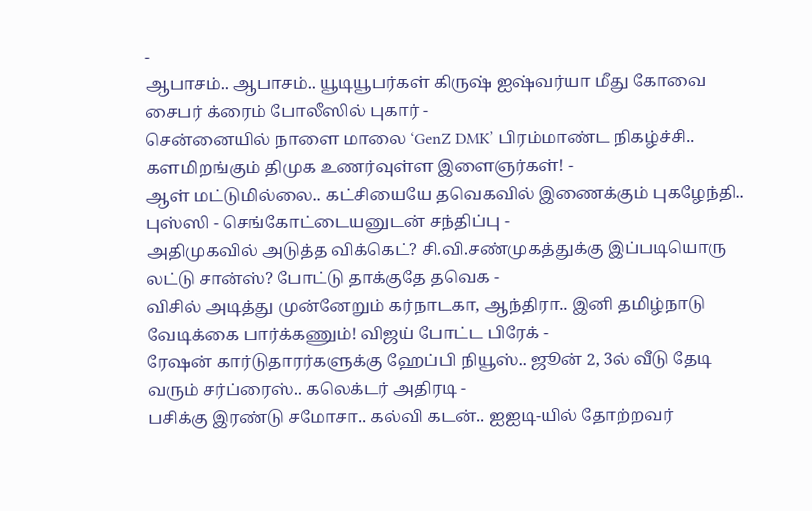-
ஆபாசம்.. ஆபாசம்.. யூடியூபர்கள் கிருஷ் ஐஷ்வர்யா மீது கோவை சைபர் க்ரைம் போலீஸில் புகார் -
சென்னையில் நாளை மாலை ‘GenZ DMK’ பிரம்மாண்ட நிகழ்ச்சி.. களமிறங்கும் திமுக உணர்வுள்ள இளைஞர்கள்! -
ஆள் மட்டுமில்லை.. கட்சியையே தவெகவில் இணைக்கும் புகழேந்தி.. புஸ்ஸி - செங்கோட்டையனுடன் சந்திப்பு -
அதிமுகவில் அடுத்த விக்கெட்? சி.வி.சண்முகத்துக்கு இப்படியொரு லட்டு சான்ஸ்? போட்டு தாக்குதே தவெக -
விசில் அடித்து முன்னேறும் கர்நாடகா, ஆந்திரா.. இனி தமிழ்நாடு வேடிக்கை பார்க்கணும்! விஜய் போட்ட பிரேக் -
ரேஷன் கார்டுதாரர்களுக்கு ஹேப்பி நியூஸ்.. ஜூன் 2, 3ல் வீடு தேடி வரும் சர்ப்ரைஸ்.. கலெக்டர் அதிரடி -
பசிக்கு இரண்டு சமோசா.. கல்வி கடன்.. ஐஐடி-யில் தோற்றவர்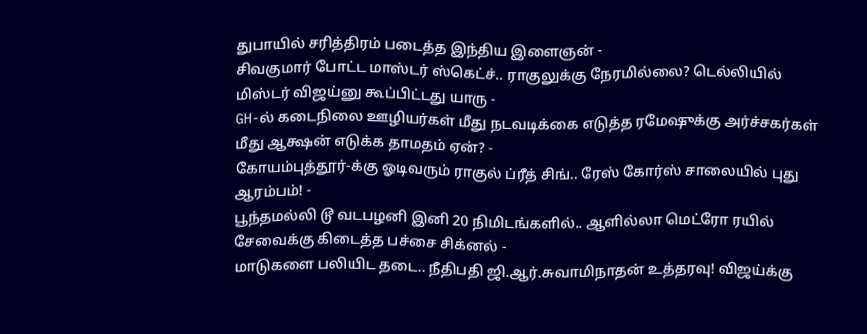துபாயில் சரித்திரம் படைத்த இந்திய இளைஞன் -
சிவகுமார் போட்ட மாஸ்டர் ஸ்கெட்ச்.. ராகுலுக்கு நேரமில்லை? டெல்லியில் மிஸ்டர் விஜய்னு கூப்பிட்டது யாரு -
GH-ல் கடைநிலை ஊழியர்கள் மீது நடவடிக்கை எடுத்த ரமேஷுக்கு அர்ச்சகர்கள் மீது ஆக்ஷன் எடுக்க தாமதம் ஏன்? -
கோயம்புத்தூர்-க்கு ஓடிவரும் ராகுல் ப்ரீத் சிங்.. ரேஸ் கோர்ஸ் சாலையில் புது ஆரம்பம்! -
பூந்தமல்லி டூ வடபழனி இனி 20 நிமிடங்களில்.. ஆளில்லா மெட்ரோ ரயில் சேவைக்கு கிடைத்த பச்சை சிக்னல் -
மாடுகளை பலியிட தடை.. நீதிபதி ஜி.ஆர்.சுவாமிநாதன் உத்தரவு! விஜய்க்கு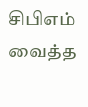சிபிஎம் வைத்த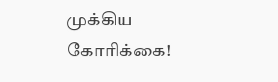முக்கிய கோரிக்கை!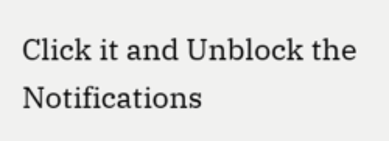Click it and Unblock the Notifications